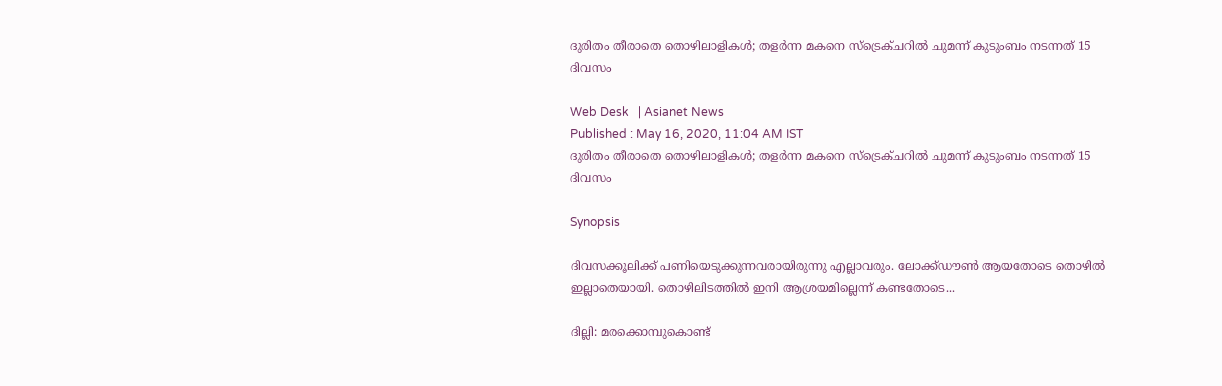ദുരിതം തീരാതെ തൊഴിലാളികള്‍; തളര്‍ന്ന മകനെ സ്ട്രെക്ചറില്‍ ചുമന്ന് കുടുംബം നടന്നത് 15 ദിവസം

Web Desk   | Asianet News
Published : May 16, 2020, 11:04 AM IST
ദുരിതം തീരാതെ തൊഴിലാളികള്‍; തളര്‍ന്ന മകനെ സ്ട്രെക്ചറില്‍ ചുമന്ന് കുടുംബം നടന്നത് 15 ദിവസം

Synopsis

ദിവസക്കൂലിക്ക് പണിയെടുക്കുന്നവരായിരുന്നു എല്ലാവരും. ലോക്ക്ഡൗണ്‍ ആയതോടെ തൊഴില്‍ ഇല്ലാതെയായി. തൊഴിലിടത്തില്‍ ഇനി ആശ്രയമില്ലെന്ന് കണ്ടതോടെ...

ദില്ലി: മരക്കൊമ്പുകൊണ്ട്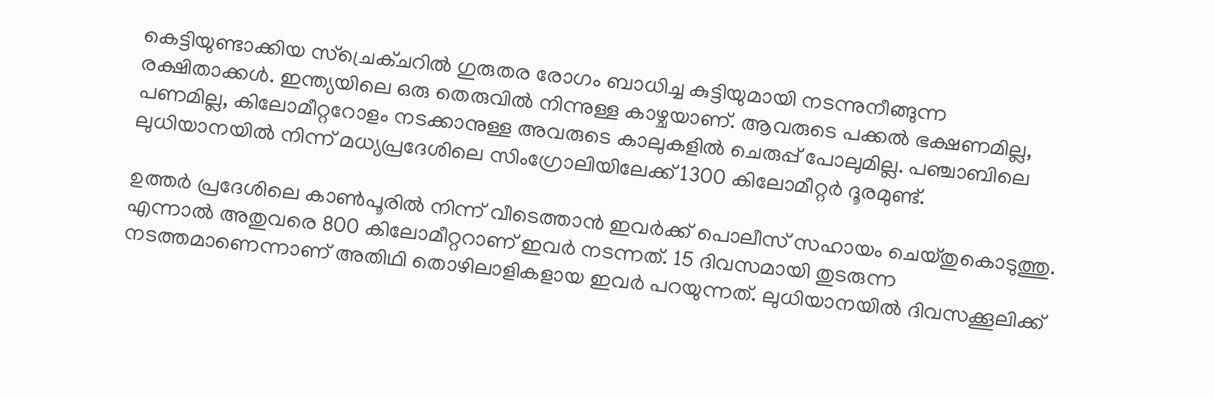കെട്ടിയുണ്ടാക്കിയ സ്ച്രെക്ചറില്‍ ഗുരുതര രോഗം ബാധിച്ച കുട്ടിയുമായി നടന്നുനീങ്ങുന്ന രക്ഷിതാക്കള്‍. ഇന്ത്യയിലെ ഒരു തെരുവില്‍ നിന്നുള്ള കാഴ്ചയാണ്. ആവരുടെ പക്കല്‍ ഭക്ഷണമില്ല, പണമില്ല, കിലോമീറ്ററോളം നടക്കാനുള്ള അവരുടെ കാലുകളില്‍ ചെരുപ്പ് പോലുമില്ല. പഞ്ചാബിലെ ലുധിയാനയില്‍ നിന്ന് മധ്യപ്രദേശിലെ സിംഗ്രോലിയിലേക്ക് 1300 കിലോമീറ്റര്‍ ദൂരമുണ്ട്.

ഉത്തര്‍ പ്രദേശിലെ കാണ്‍പൂരില്‍ നിന്ന് വീടെത്താന്‍ ഇവര്‍ക്ക് പൊലീസ് സഹായം ചെയ്തുകൊടുത്തു. എന്നാല്‍ അതുവരെ 800 കിലോമീറ്ററാണ് ഇവര്‍ നടന്നത്. 15 ദിവസമായി തുടരുന്ന നടത്തമാണെന്നാണ് അതിഥി തൊഴിലാളികളായ ഇവര്‍ പറയുന്നത്. ലുധിയാനയില്‍ ദിവസക്കൂലിക്ക്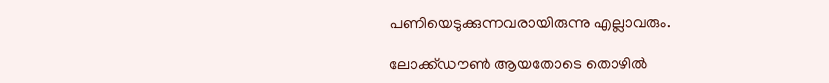പണിയെടുക്കുന്നവരായിരുന്നു എല്ലാവരും.

ലോക്ക്ഡൗണ്‍ ആയതോടെ തൊഴില്‍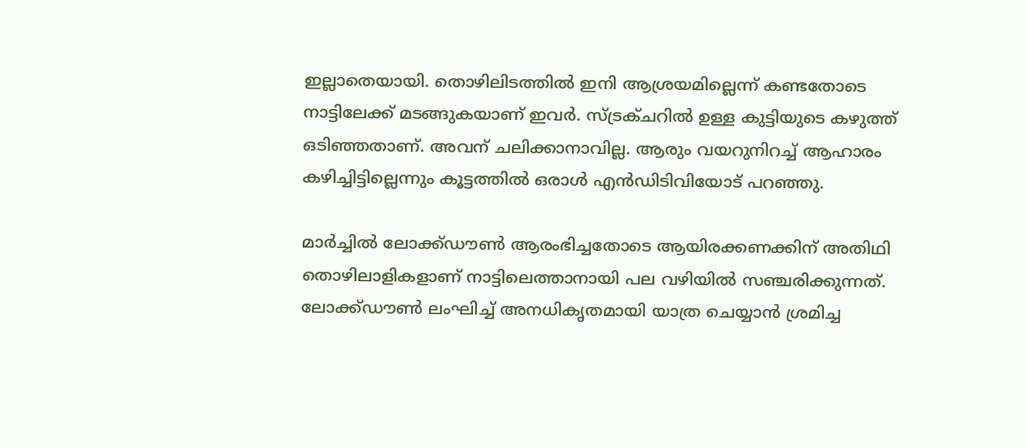ഇല്ലാതെയായി. തൊഴിലിടത്തില്‍ ഇനി ആശ്രയമില്ലെന്ന് കണ്ടതോടെ നാട്ടിലേക്ക് മടങ്ങുകയാണ് ഇവര്‍. സ്ട്രക്ചറില്‍ ഉള്ള കുട്ടിയുടെ കഴുത്ത് ഒടിഞ്ഞതാണ്. അവന് ചലിക്കാനാവില്ല. ആരും വയറുനിറച്ച് ആഹാരം കഴിച്ചിട്ടില്ലെന്നും കൂട്ടത്തില്‍ ഒരാള്‍ എന്‍ഡിടിവിയോട് പറഞ്ഞു.

മാര്‍ച്ചില്‍ ലോക്ക്ഡൗണ്‍ ആരംഭിച്ചതോടെ ആയിരക്കണക്കിന് അതിഥി തൊഴിലാളികളാണ് നാട്ടിലെത്താനായി പല വഴിയില്‍ സഞ്ചരിക്കുന്നത്. ലോക്ക്ഡൗണ്‍ ലംഘിച്ച് അനധികൃതമായി യാത്ര ചെയ്യാന്‍ ശ്രമിച്ച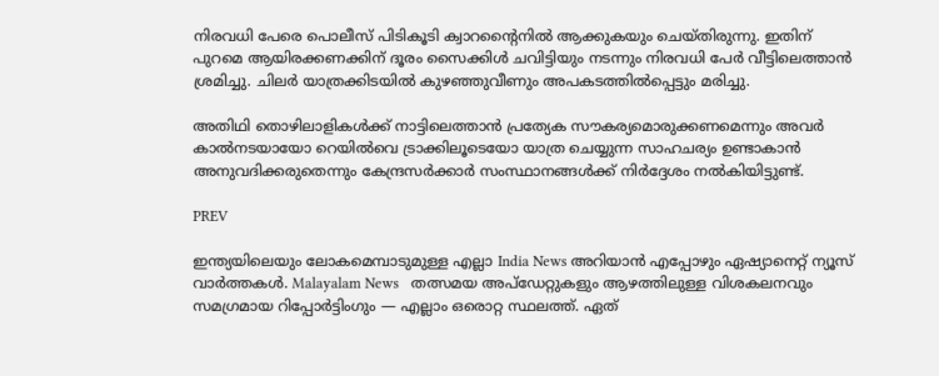നിരവധി പേരെ പൊലീസ് പിടികൂടി ക്വാറന്‍റൈനില്‍ ആക്കുകയും ചെയ്തിരുന്നു. ഇതിന് പുറമെ ആയിരക്കണക്കിന് ദൂരം സൈക്കിള്‍ ചവിട്ടിയും നടന്നും നിരവധി പേര്‍ വീട്ടിലെത്താന്‍ ശ്രമിച്ചു. ചിലര്‍ യാത്രക്കിടയില്‍ കുഴഞ്ഞുവീണും അപകടത്തില്‍പ്പെട്ടും മരിച്ചു.

അതിഥി തൊഴിലാളികള്‍ക്ക് നാട്ടിലെത്താന്‍ പ്രത്യേക സൗകര്യമൊരുക്കണമെന്നും അവര്‍ കാല്‍നടയായോ റെയില്‍വെ ട്രാക്കിലൂടെയോ യാത്ര ചെയ്യുന്ന സാഹചര്യം ഉണ്ടാകാന്‍ അനുവദിക്കരുതെന്നും കേന്ദ്രസര്‍ക്കാര്‍ സംസ്ഥാനങ്ങള്‍ക്ക് നിര്‍ദ്ദേശം നല്‍കിയിട്ടുണ്ട്.

PREV

ഇന്ത്യയിലെയും ലോകമെമ്പാടുമുള്ള എല്ലാ India News അറിയാൻ എപ്പോഴും ഏഷ്യാനെറ്റ് ന്യൂസ് വാർത്തകൾ. Malayalam News   തത്സമയ അപ്‌ഡേറ്റുകളും ആഴത്തിലുള്ള വിശകലനവും സമഗ്രമായ റിപ്പോർട്ടിംഗും — എല്ലാം ഒരൊറ്റ സ്ഥലത്ത്. ഏത്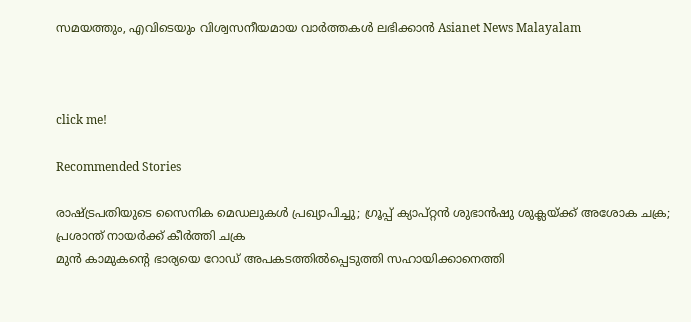സമയത്തും, എവിടെയും വിശ്വസനീയമായ വാർത്തകൾ ലഭിക്കാൻ Asianet News Malayalam



click me!

Recommended Stories

രാഷ്ട്രപതിയുടെ സൈനിക മെഡലുകൾ പ്രഖ്യാപിച്ചു; ഗ്രൂപ്പ് ക്യാപ്റ്റൻ ശുഭാൻഷു ശുക്ലയ്ക്ക് അശോക ചക്ര; പ്രശാന്ത് നായർക്ക് കീർത്തി ചക്ര
മുൻ കാമുകന്റെ ഭാര്യയെ റോഡ് അപകടത്തിൽപ്പെടുത്തി സഹായിക്കാനെത്തി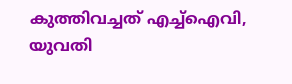കുത്തിവച്ചത് എച്ച്ഐവി, യുവതി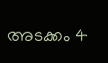അടക്കം 4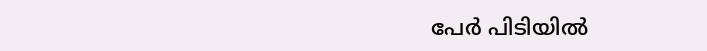പേർ പിടിയിൽ